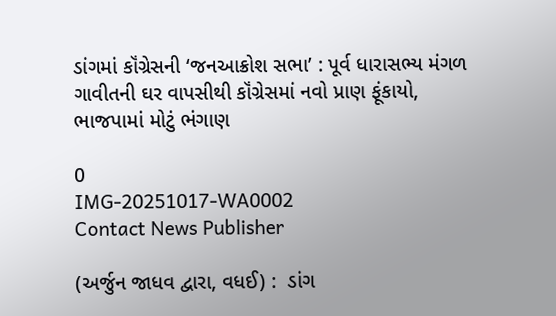ડાંગમાં કૉંગ્રેસની ‘જનઆક્રોશ સભા’ : પૂર્વ ધારાસભ્ય મંગળ ગાવીતની ઘર વાપસીથી કૉંગ્રેસમાં નવો પ્રાણ ફૂંકાયો, ભાજપામાં મોટું ભંગાણ

0
IMG-20251017-WA0002
Contact News Publisher

(અર્જુન જાધવ દ્વારા, વધઈ) :  ડાંગ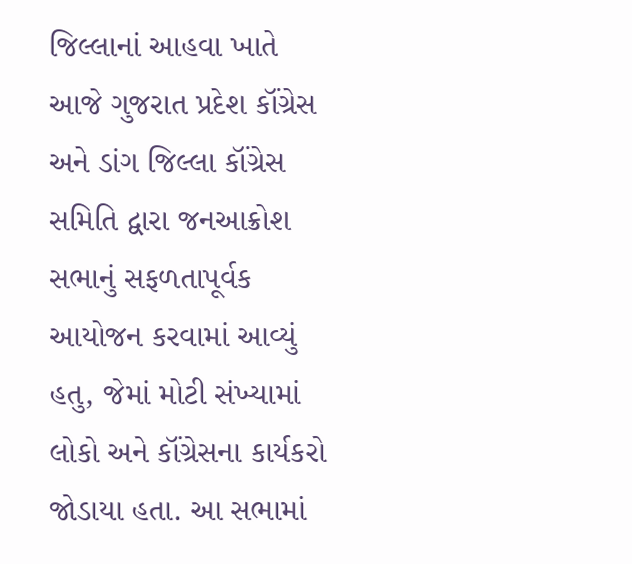જિલ્લાનાં આહવા ખાતે આજે ગુજરાત પ્રદેશ કૉંગ્રેસ અને ડાંગ જિલ્લા કૉંગ્રેસ સમિતિ દ્વારા જનઆક્રોશ સભાનું સફળતાપૂર્વક આયોજન કરવામાં આવ્યું હતુ, જેમાં મોટી સંખ્યામાં લોકો અને કૉંગ્રેસના કાર્યકરો જોડાયા હતા. આ સભામાં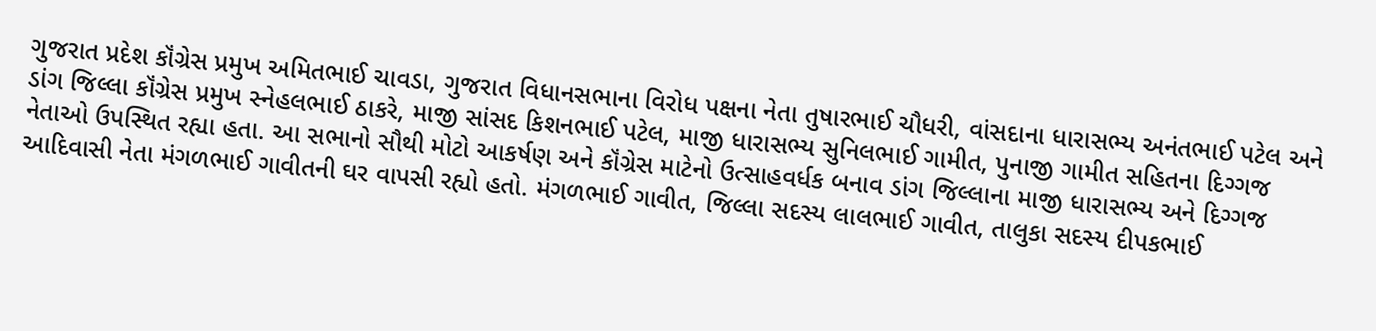ગુજરાત પ્રદેશ કૉંગ્રેસ પ્રમુખ અમિતભાઈ ચાવડા, ગુજરાત વિધાનસભાના વિરોધ પક્ષના નેતા તુષારભાઈ ચૌધરી, વાંસદાના ધારાસભ્ય અનંતભાઈ પટેલ અને ડાંગ જિલ્લા કૉંગ્રેસ પ્રમુખ સ્નેહલભાઈ ઠાકરે, માજી સાંસદ કિશનભાઈ પટેલ, માજી ધારાસભ્ય સુનિલભાઈ ગામીત, પુનાજી ગામીત સહિતના દિગ્ગજ નેતાઓ ઉપસ્થિત રહ્યા હતા. આ સભાનો સૌથી મોટો આકર્ષણ અને કૉંગ્રેસ માટેનો ઉત્સાહવર્ધક બનાવ ડાંગ જિલ્લાના માજી ધારાસભ્ય અને દિગ્ગજ આદિવાસી નેતા મંગળભાઈ ગાવીતની ઘર વાપસી રહ્યો હતો. મંગળભાઈ ગાવીત, જિલ્લા સદસ્ય લાલભાઈ ગાવીત, તાલુકા સદસ્ય દીપકભાઈ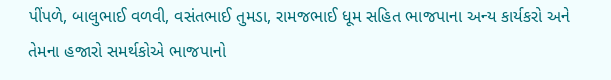પીંપળે, બાલુભાઈ વળવી, વસંતભાઈ તુમડા, રામજભાઈ ધૂમ સહિત ભાજપાના અન્ય કાર્યકરો અને તેમના હજારો સમર્થકોએ ભાજપાનો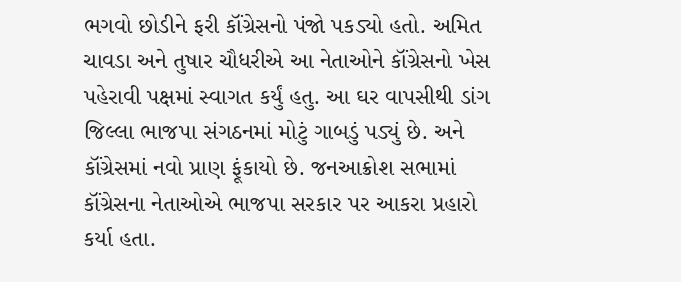ભગવો છોડીને ફરી કૉંગ્રેસનો પંજો પકડ્યો હતો. અમિત ચાવડા અને તુષાર ચૌધરીએ આ નેતાઓને કૉંગ્રેસનો ખેસ પહેરાવી પક્ષમાં સ્વાગત કર્યું હતુ. આ ઘર વાપસીથી ડાંગ જિલ્લા ભાજપા સંગઠનમાં મોટું ગાબડું પડ્યું છે. અને કૉંગ્રેસમાં નવો પ્રાણ ફૂંકાયો છે. જનઆક્રોશ સભામાં કૉંગ્રેસના નેતાઓએ ભાજપા સરકાર પર આકરા પ્રહારો કર્યા હતા.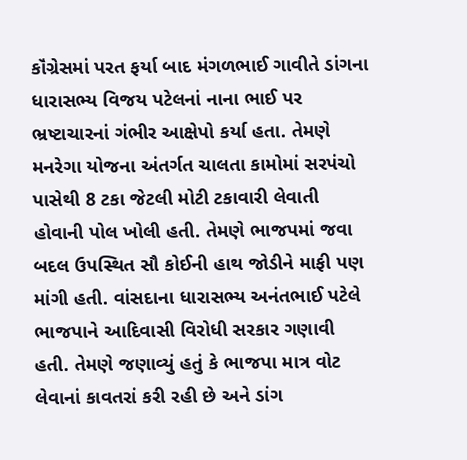કૉંગ્રેસમાં પરત ફર્યા બાદ મંગળભાઈ ગાવીતે ડાંગના ધારાસભ્ય વિજય પટેલનાં નાના ભાઈ પર ભ્રષ્ટાચારનાં ગંભીર આક્ષેપો કર્યા હતા. તેમણે મનરેગા યોજના અંતર્ગત ચાલતા કામોમાં સરપંચો પાસેથી 8 ટકા જેટલી મોટી ટકાવારી લેવાતી હોવાની પોલ ખોલી હતી. તેમણે ભાજપમાં જવા બદલ ઉપસ્થિત સૌ કોઈની હાથ જોડીને માફી પણ માંગી હતી. વાંસદાના ધારાસભ્ય અનંતભાઈ પટેલે ભાજપાને આદિવાસી વિરોધી સરકાર ગણાવી હતી. તેમણે જણાવ્યું હતું કે ભાજપા માત્ર વોટ લેવાનાં કાવતરાં કરી રહી છે અને ડાંગ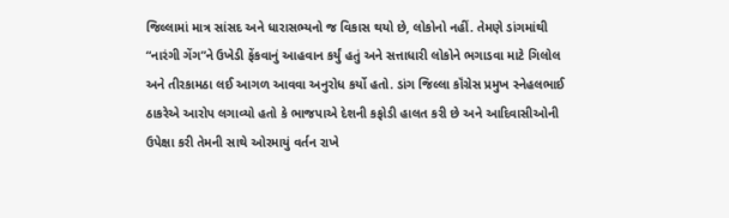જિલ્લામાં માત્ર સાંસદ અને ધારાસભ્યનો જ વિકાસ થયો છે, લોકોનો નહીં. તેમણે ડાંગમાંથી “નારંગી ગેંગ”ને ઉખેડી ફેંકવાનું આહવાન કર્યું હતું અને સત્તાધારી લોકોને ભગાડવા માટે ગિલોલ અને તીરકામઠા લઈ આગળ આવવા અનુરોધ કર્યો હતો. ડાંગ જિલ્લા કૉંગ્રેસ પ્રમુખ સ્નેહલભાઈ ઠાકરેએ આરોપ લગાવ્યો હતો કે ભાજપાએ દેશની કફોડી હાલત કરી છે અને આદિવાસીઓની ઉપેક્ષા કરી તેમની સાથે ઓરમાયું વર્તન રાખે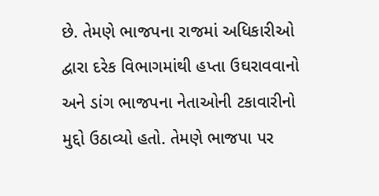છે. તેમણે ભાજપના રાજમાં અધિકારીઓ દ્વારા દરેક વિભાગમાંથી હપ્તા ઉઘરાવવાનો અને ડાંગ ભાજપના નેતાઓની ટકાવારીનો મુદ્દો ઉઠાવ્યો હતો. તેમણે ભાજપા પર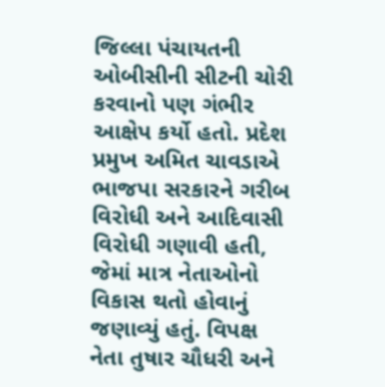જિલ્લા પંચાયતની ઓબીસીની સીટની ચોરી કરવાનો પણ ગંભીર આક્ષેપ કર્યો હતો. પ્રદેશ પ્રમુખ અમિત ચાવડાએ ભાજપા સરકારને ગરીબ વિરોધી અને આદિવાસી વિરોધી ગણાવી હતી, જેમાં માત્ર નેતાઓનો વિકાસ થતો હોવાનું જણાવ્યું હતું. વિપક્ષ નેતા તુષાર ચૌધરી અને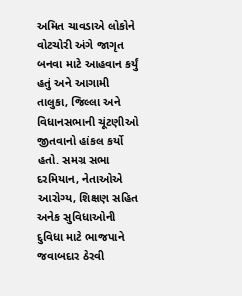અમિત ચાવડાએ લોકોને વોટચોરી અંગે જાગૃત બનવા માટે આહવાન કર્યું હતું અને આગામી તાલુકા, જિલ્લા અને વિધાનસભાની ચૂંટણીઓ જીતવાનો હાંકલ કર્યો હતો. સમગ્ર સભા દરમિયાન, નેતાઓએ આરોગ્ય, શિક્ષણ સહિત અનેક સુવિધાઓની દુવિધા માટે ભાજપાને જવાબદાર ઠેરવી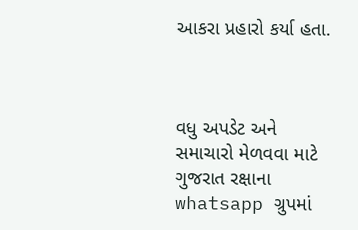આકરા પ્રહારો કર્યા હતા.



વધુ અપડેટ અને સમાચારો મેળવવા માટે ગુજરાત રક્ષાના whatsapp ગ્રુપમાં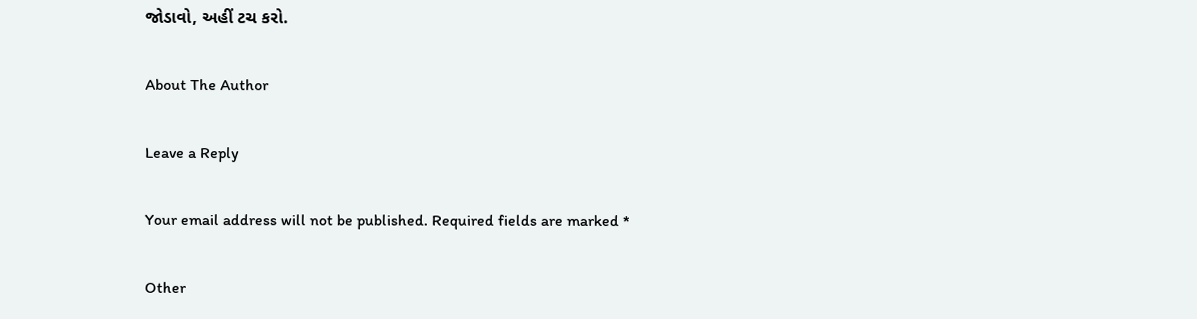જોડાવો, અહીં ટચ કરો.

About The Author

Leave a Reply

Your email address will not be published. Required fields are marked *

Other